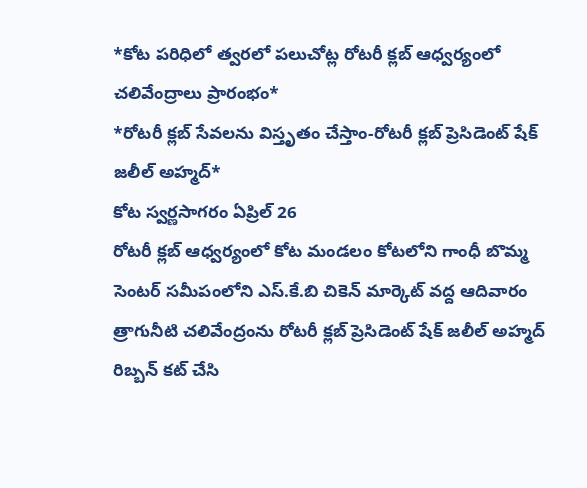*కోట పరిధిలో త్వరలో పలుచోట్ల రోటరీ క్లబ్ ఆధ్వర్యంలో చలివేంద్రాలు ప్రారంభం*
*రోటరీ క్లబ్ సేవలను విస్తృతం చేస్తాం-రోటరీ క్లబ్ ప్రెసిడెంట్ షేక్ జలీల్ అహ్మద్*
కోట స్వర్ణసాగరం ఏప్రిల్ 26
రోటరీ క్లబ్ ఆధ్వర్యంలో కోట మండలం కోటలోని గాంధీ బొమ్మ సెంటర్ సమీపంలోని ఎస్.కే.బి చికెన్ మార్కెట్ వద్ద ఆదివారం త్రాగునీటి చలివేంద్రంను రోటరీ క్లబ్ ప్రెసిడెంట్ షేక్ జలీల్ అహ్మద్ రిబ్బన్ కట్ చేసి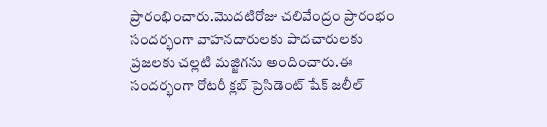ప్రారంభించారు.మొదటిరోజు చలివేంద్రం ప్రారంభం సందర్భంగా వాహనదారులకు పాదచారులకు ప్రజలకు చల్లటి మజ్జిగను అందించారు.ఈ సందర్భంగా రోటరీ క్లబ్ ప్రెసిడెంట్ షేక్ జలీల్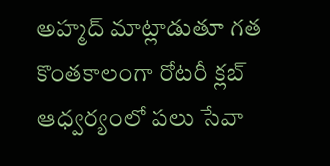అహ్మద్ మాట్లాడుతూ గత కొంతకాలంగా రోటరీ క్లబ్ ఆధ్వర్యంలో పలు సేవా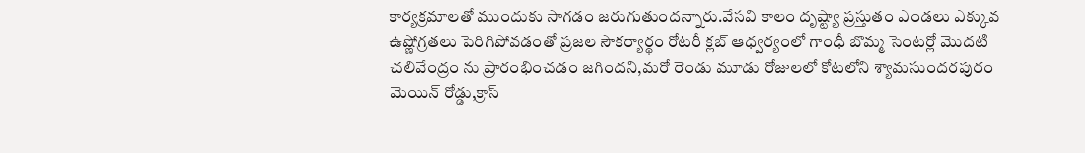కార్యక్రమాలతో ముందుకు సాగడం జరుగుతుందన్నారు.వేసవి కాలం దృష్ట్యా ప్రస్తుతం ఎండలు ఎక్కువ ఉష్ణోగ్రతలు పెరిగిపోవడంతో ప్రజల సౌకర్యార్థం రోటరీ క్లబ్ ఆధ్వర్యంలో గాంధీ బొమ్మ సెంటర్లో మొదటి చలివేంద్రం ను ప్రారంభించడం జగిందని,మరో రెండు మూడు రోజులలో కోటలోని శ్యామసుందరపురం మెయిన్ రోడ్డు,క్రాస్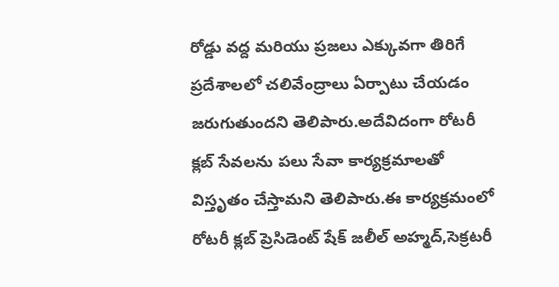రోడ్డు వద్ద మరియు ప్రజలు ఎక్కువగా తిరిగే ప్రదేశాలలో చలివేంద్రాలు ఏర్పాటు చేయడం జరుగుతుందని తెలిపారు.అదేవిదంగా రోటరీ క్లబ్ సేవలను పలు సేవా కార్యక్రమాలతో విస్తృతం చేస్తామని తెలిపారు.ఈ కార్యక్రమంలో రోటరీ క్లబ్ ప్రెసిడెంట్ షేక్ జలీల్ అహ్మద్,సెక్రటరీ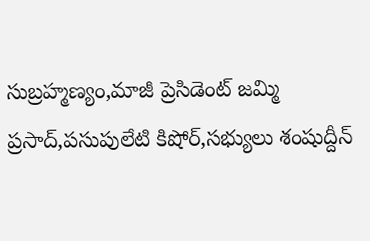సుబ్రహ్మణ్యం,మాజీ ప్రెసిడెంట్ జమ్మి ప్రసాద్,పసుపులేటి కిషోర్,సభ్యులు శంషుద్దీన్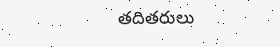తదితరులు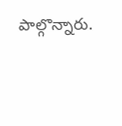పాల్గొన్నారు.